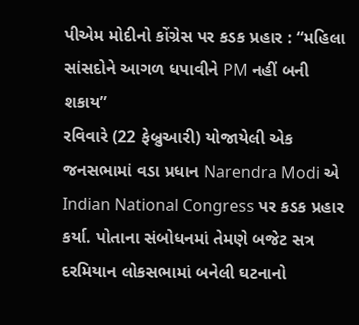પીએમ મોદીનો કોંગ્રેસ પર કડક પ્રહાર : “મહિલા સાંસદોને આગળ ધપાવીને PM નહીં બની શકાય”
રવિવારે (22 ફેબ્રુઆરી) યોજાયેલી એક જનસભામાં વડા પ્રધાન Narendra Modi એ Indian National Congress પર કડક પ્રહાર કર્યા. પોતાના સંબોધનમાં તેમણે બજેટ સત્ર દરમિયાન લોકસભામાં બનેલી ઘટનાનો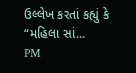ઉલ્લેખ કરતાં કહ્યું કે “મહિલા સાં...
PM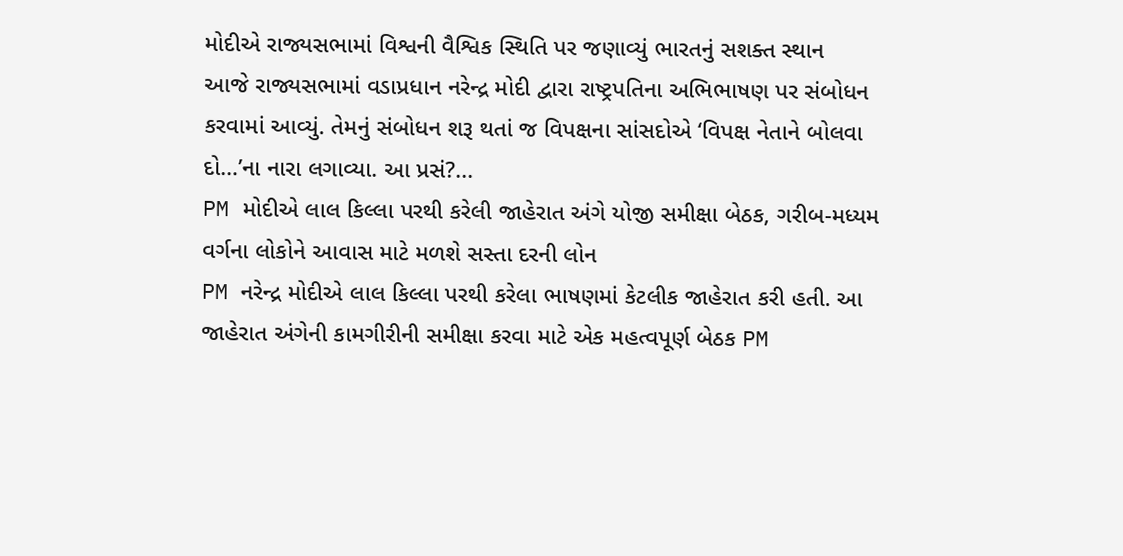મોદીએ રાજ્યસભામાં વિશ્વની વૈશ્વિક સ્થિતિ પર જણાવ્યું ભારતનું સશક્ત સ્થાન
આજે રાજ્યસભામાં વડાપ્રધાન નરેન્દ્ર મોદી દ્વારા રાષ્ટ્રપતિના અભિભાષણ પર સંબોધન કરવામાં આવ્યું. તેમનું સંબોધન શરૂ થતાં જ વિપક્ષના સાંસદોએ ‘વિપક્ષ નેતાને બોલવા દો…’ના નારા લગાવ્યા. આ પ્રસં?...
PM મોદીએ લાલ કિલ્લા પરથી કરેલી જાહેરાત અંગે યોજી સમીક્ષા બેઠક, ગરીબ-મધ્યમ વર્ગના લોકોને આવાસ માટે મળશે સસ્તા દરની લોન
PM નરેન્દ્ર મોદીએ લાલ કિલ્લા પરથી કરેલા ભાષણમાં કેટલીક જાહેરાત કરી હતી. આ જાહેરાત અંગેની કામગીરીની સમીક્ષા કરવા માટે એક મહત્વપૂર્ણ બેઠક PM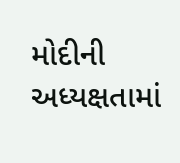મોદીની અધ્યક્ષતામાં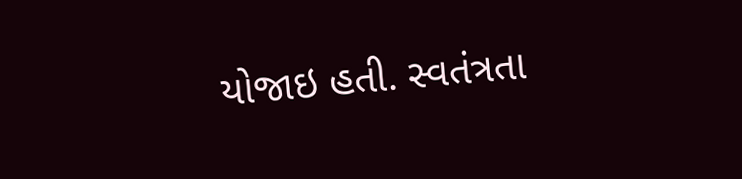યોજાઇ હતી. સ્વતંત્રતા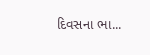દિવસના ભા...